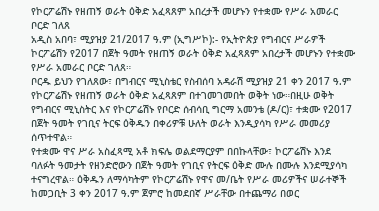የኮርፖሬሽኑ የዘጠኝ ወራት ዕቅድ አፈጻጸም አበረታች መሆኑን የተቋሙ የሥራ አመራር ቦርድ ገለጸ
አዲስ አበባ፣ ሚያዝያ 21/2017 ዓ.ም (ኢግሥኮ):- የኢትዮጵያ የግብርና ሥራዎች ኮርፖሬሽን የ2017 በጀት ዓመት የዘጠኝ ወራት ዕቅድ አፈጻጸም አበረታች መሆኑን የተቋሙ የሥራ አመራር ቦርድ ገለጸ።
ቦርዱ ይህን የገለጸው፣ በግብርና ሚኒስቴር የስብሰባ አዳራሽ ሚያዝያ 21 ቀን 2017 ዓ.ም የኮርፖሬሽኑ የዘጠኝ ወራት ዕቅድ አፈጻጸም በተገመገመበት ወቅት ነው።በዚሁ ወቅት የግብርና ሚኒስትር እና የኮርፖሬሽኑ የቦርድ ሰብሳቢ ግርማ አመንቴ (ዶ/ር)፣ ተቋሙ የ2017 በጀት ዓመት የገቢና ትርፍ ዕቅዱን በቀሪዎቹ ሁለት ወራት እንዲያሳካ የሥራ መመሪያ ሰጥተዋል።
የተቋሙ ዋና ሥራ አስፈጻሚ አቶ ክፍሌ ወልደማርያም በበኩላቸው፣ ኮርፖሬሽኑ እንደ ባለፉት ዓመታት የዘንድሮውን በጀት ዓመት የገቢና የትርፍ ዕቅድ ሙሉ በሙሉ እንደሚያሳካ ተናግረዋል። ዕቅዱን ለማሳካትም የኮርፖሬሽኑ የዋና መ/ቤት የሥራ መሪዎችና ሠራተኞች ከመጋቢት 3 ቀን 2017 ዓ.ም ጀምሮ ከመደበኛ ሥራቸው በተጨማሪ በወር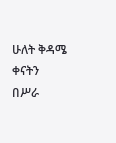ሁለት ቅዳሜ ቀናትን በሥራ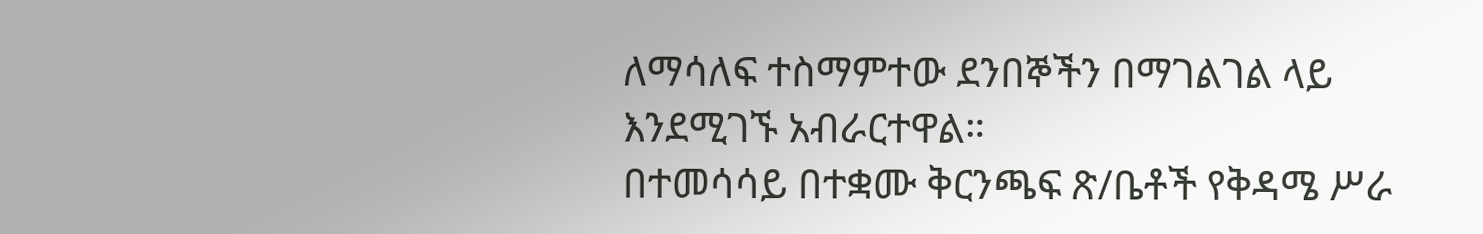ለማሳለፍ ተስማምተው ደንበኞችን በማገልገል ላይ እንደሚገኙ አብራርተዋል።
በተመሳሳይ በተቋሙ ቅርንጫፍ ጽ/ቤቶች የቅዳሜ ሥራ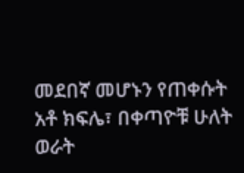መደበኛ መሆኑን የጠቀሱት አቶ ክፍሌ፣ በቀጣዮቹ ሁለት ወራት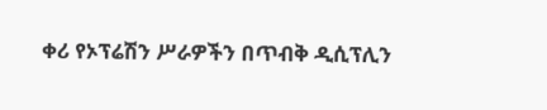ቀሪ የኦፕሬሽን ሥራዎችን በጥብቅ ዲሲፕሊን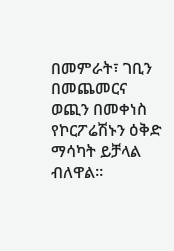በመምራት፣ ገቢን በመጨመርና ወጪን በመቀነስ የኮርፖሬሽኑን ዕቅድ ማሳካት ይቻላል ብለዋል።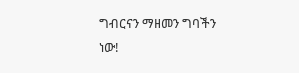ግብርናን ማዘመን ግባችን ነው!